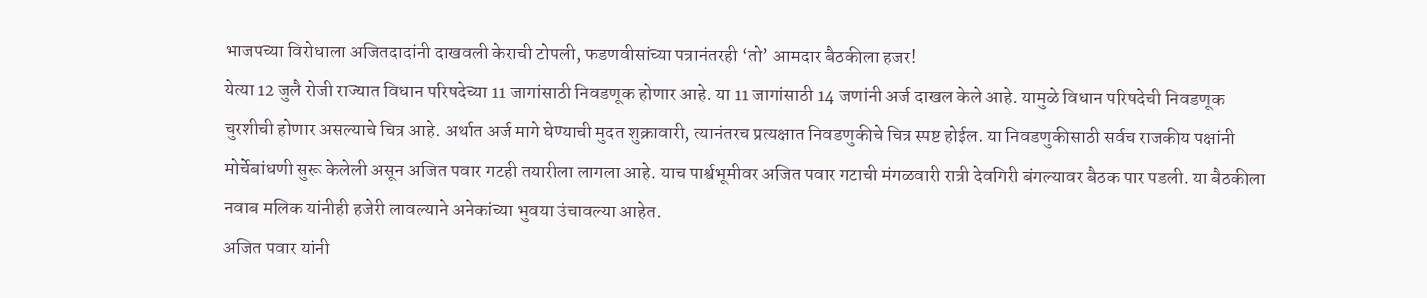भाजपच्या विरोधाला अजितदादांनी दाखवली केराची टोपली, फडणवीसांच्या पत्रानंतरही ‘तो’ आमदार बैठकीला हजर!
येत्या 12 जुलै रोजी राज्यात विधान परिषदेच्या 11 जागांसाठी निवडणूक होणार आहे. या 11 जागांसाठी 14 जणांनी अर्ज दाखल केले आहे. यामुळे विधान परिषदेची निवडणूक चुरशीची होणार असल्याचे चित्र आहे. अर्थात अर्ज मागे घेण्याची मुदत शुक्रावारी, त्यानंतरच प्रत्यक्षात निवडणुकीचे चित्र स्पष्ट होईल. या निवडणुकीसाठी सर्वच राजकीय पक्षांनी मोर्चेबांधणी सुरू केलेली असून अजित पवार गटही तयारीला लागला आहे. याच पार्श्वभूमीवर अजित पवार गटाची मंगळवारी रात्री देवगिरी बंगल्यावर बैठक पार पडली. या बैठकीला नवाब मलिक यांनीही हजेरी लावल्याने अनेकांच्या भुवया उंचावल्या आहेत.
अजित पवार यांनी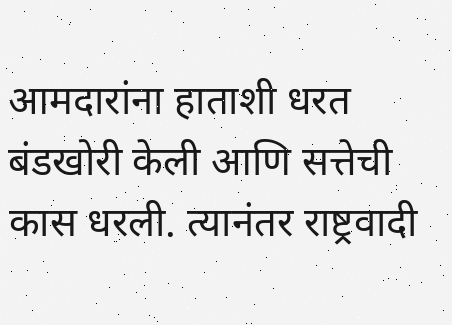आमदारांना हाताशी धरत बंडखोरी केली आणि सत्तेची कास धरली. त्यानंतर राष्ट्रवादी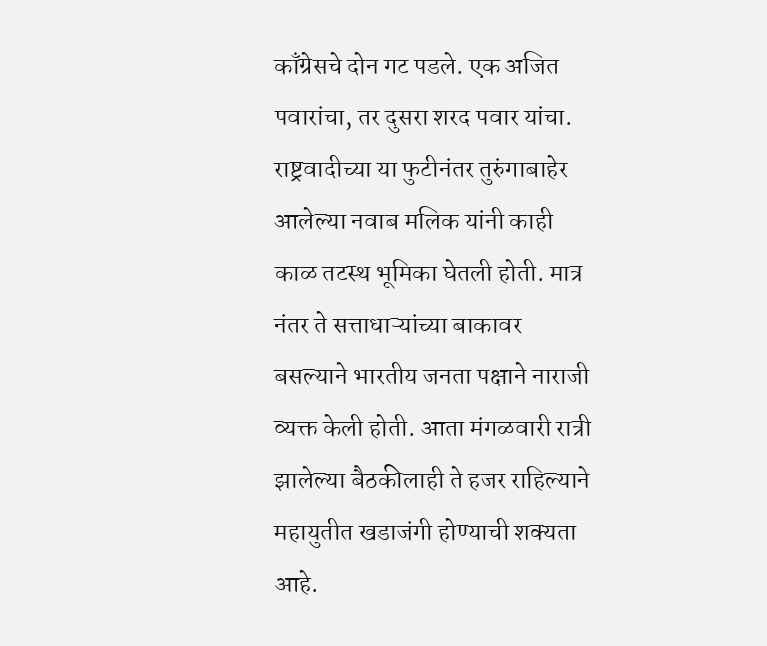काँग्रेसचे दोन गट पडले. एक अजित पवारांचा, तर दुसरा शरद पवार यांचा. राष्ट्रवादीच्या या फुटीनंतर तुरुंगाबाहेर आलेल्या नवाब मलिक यांनी काही काळ तटस्थ भूमिका घेतली होती. मात्र नंतर ते सत्ताधाऱ्यांच्या बाकावर बसल्याने भारतीय जनता पक्षाने नाराजी व्यक्त केली होती. आता मंगळवारी रात्री झालेल्या बैठकीलाही ते हजर राहिल्याने महायुतीत खडाजंगी होण्याची शक्यता आहे.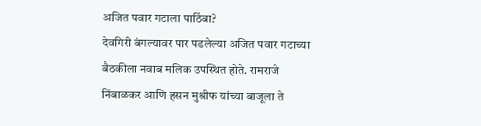अजित पवार गटाला पाठिंबा?
देवगिरी बंगल्यावर पार पडलेल्या अजित पवार गटाच्या बैठकीला नवाब मलिक उपस्थित होते. रामराजे निंबाळकर आणि हसन मुश्रीफ यांच्या बाजूला ते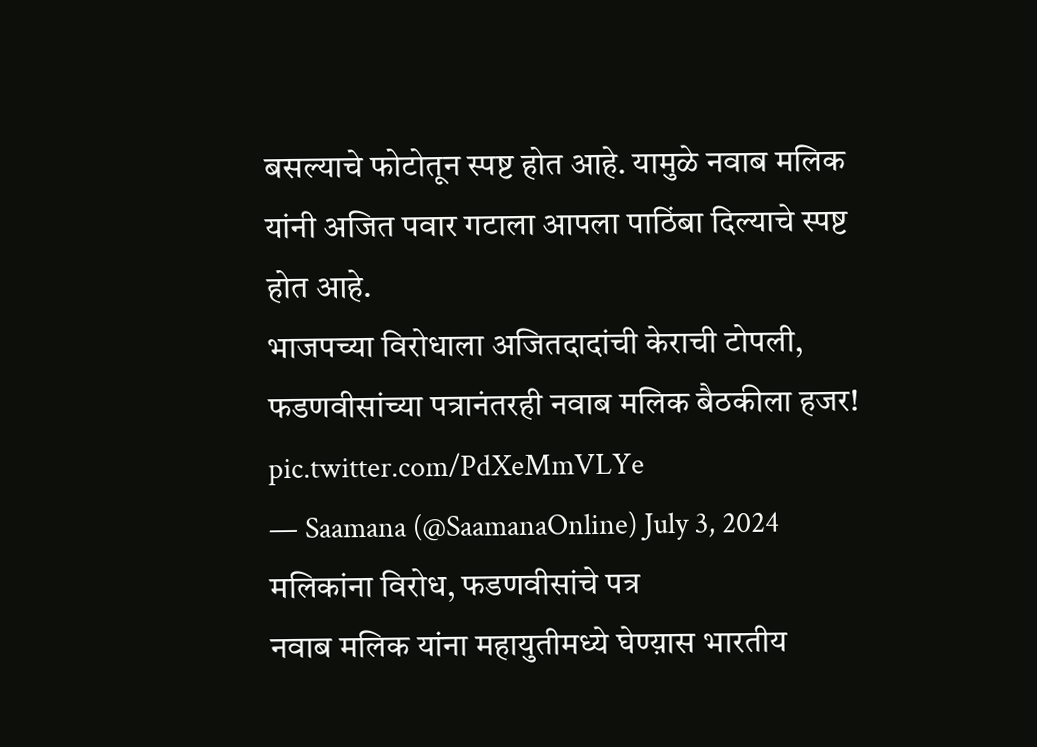बसल्याचे फोटोतून स्पष्ट होत आहे. यामुळे नवाब मलिक यांनी अजित पवार गटाला आपला पाठिंबा दिल्याचे स्पष्ट होत आहे.
भाजपच्या विरोधाला अजितदादांची केराची टोपली, फडणवीसांच्या पत्रानंतरही नवाब मलिक बैठकीला हजर! pic.twitter.com/PdXeMmVLYe
— Saamana (@SaamanaOnline) July 3, 2024
मलिकांना विरोध, फडणवीसांचे पत्र
नवाब मलिक यांना महायुतीमध्ये घेण्य़ास भारतीय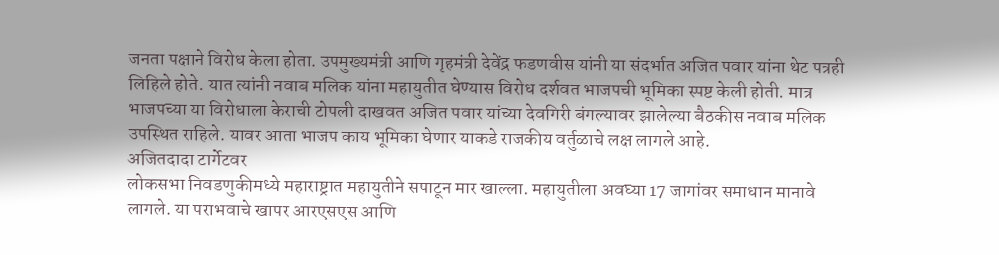जनता पक्षाने विरोध केला होता. उपमुख्यमंत्री आणि गृहमंत्री देवेंद्र फडणवीस यांनी या संदर्भात अजित पवार यांना थेट पत्रही लिहिले होते. यात त्यांनी नवाब मलिक यांना महायुतीत घेण्यास विरोध दर्शवत भाजपची भूमिका स्पष्ट केली होती. मात्र भाजपच्या या विरोधाला केराची टोपली दाखवत अजित पवार यांच्या देवगिरी बंगल्यावर झालेल्या बैठकीस नवाब मलिक उपस्थित राहिले. यावर आता भाजप काय भूमिका घेणार याकडे राजकीय वर्तुळाचे लक्ष लागले आहे.
अजितदादा टार्गेटवर
लोकसभा निवडणुकीमध्ये महाराष्ट्रात महायुतीने सपाटून मार खाल्ला. महायुतीला अवघ्या 17 जागांवर समाधान मानावे लागले. या पराभवाचे खापर आरएसएस आणि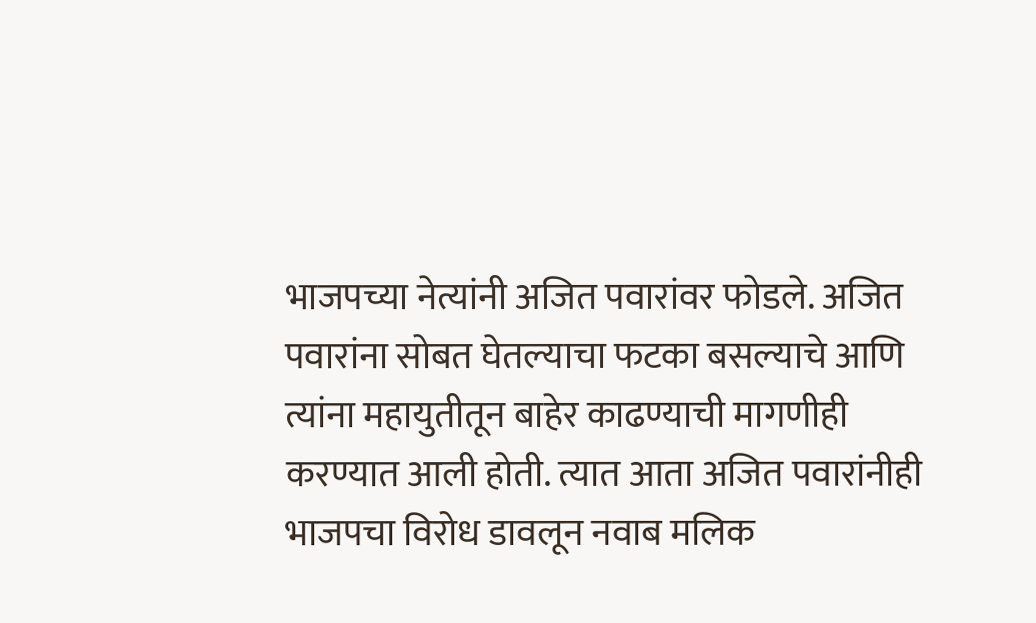भाजपच्या नेत्यांनी अजित पवारांवर फोडले. अजित पवारांना सोबत घेतल्याचा फटका बसल्याचे आणि त्यांना महायुतीतून बाहेर काढण्याची मागणीही करण्यात आली होती. त्यात आता अजित पवारांनीही भाजपचा विरोध डावलून नवाब मलिक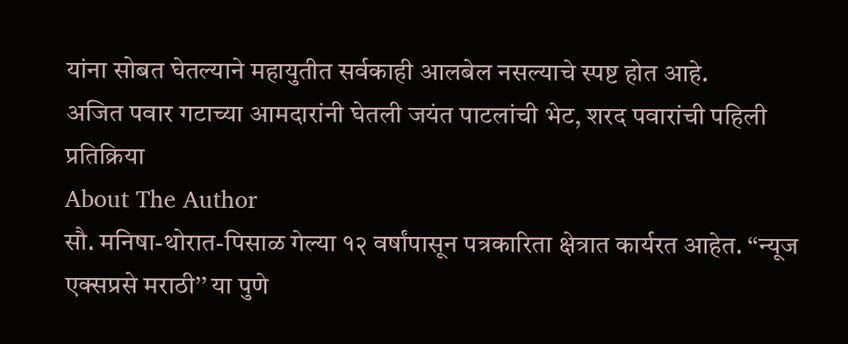यांना सोबत घेतल्याने महायुतीत सर्वकाही आलबेल नसल्याचे स्पष्ट होत आहे.
अजित पवार गटाच्या आमदारांनी घेतली जयंत पाटलांची भेट, शरद पवारांची पहिली प्रतिक्रिया
About The Author
सौ. मनिषा-थोरात-पिसाळ गेल्या १२ वर्षांपासून पत्रकारिता क्षेत्रात कार्यरत आहेत. ‘‘न्यूज एक्सप्रसे मराठी’’ या पुणे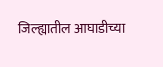जिल्ह्यातील आघाडीच्या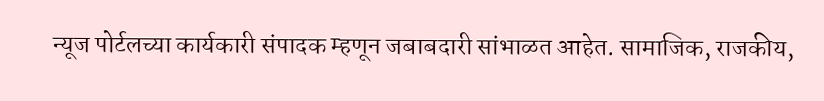न्यूज पोर्टलच्या कार्यकारी संपादक म्हणून जबाबदारी सांभाळत आहेत. सामाजिक, राजकीय,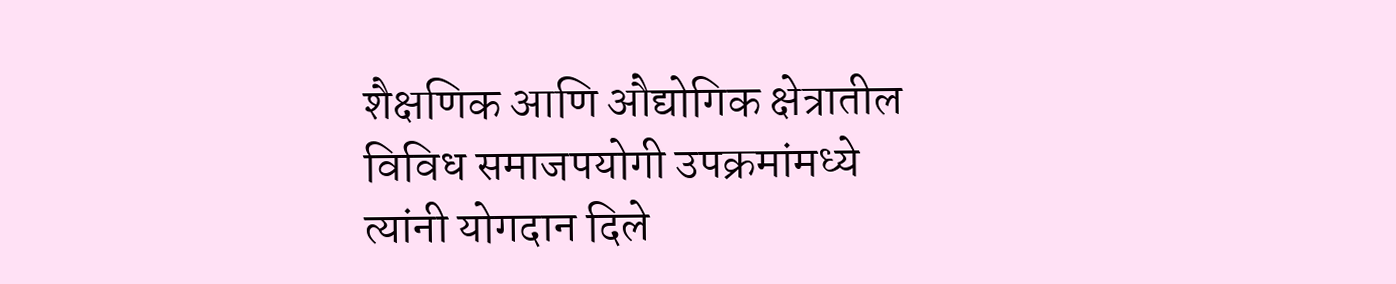शैक्षणिक आणि औद्योगिक क्षेत्रातील विविध समाजपयोगी उपक्रमांमध्ये त्यांनी योगदान दिले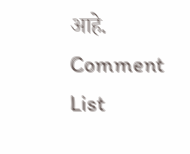आहे.
Comment List